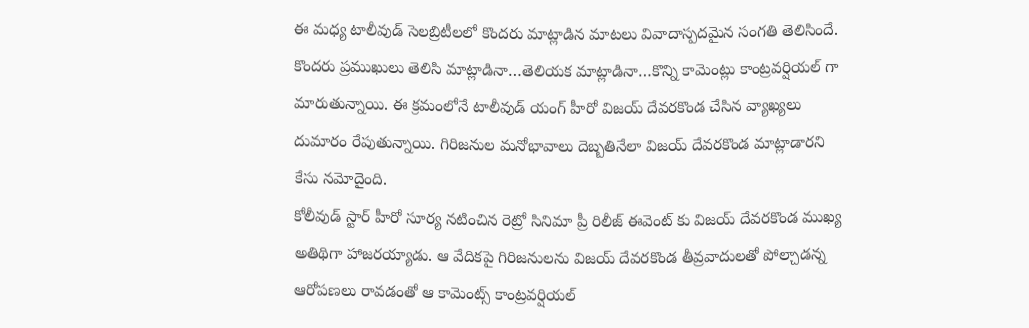ఈ మధ్య టాలీవుడ్ సెలబ్రిటీలలో కొందరు మాట్లాడిన మాటలు వివాదాస్పదమైన సంగతి తెలిసిందే. కొందరు ప్రముఖులు తెలిసి మాట్లాడినా…తెలియక మాట్లాడినా…కొన్ని కామెంట్లు కాంట్రవర్షియల్ గా మారుతున్నాయి. ఈ క్రమంలోనే టాలీవుడ్ యంగ్ హీరో విజయ్ దేవరకొండ చేసిన వ్యాఖ్యలు దుమారం రేపుతున్నాయి. గిరిజనుల మనోభావాలు దెబ్బతినేలా విజయ్ దేవరకొండ మాట్లాడారని కేసు నమోదైంది.
కోలీవుడ్ స్టార్ హీరో సూర్య నటించిన రెట్రో సినిమా ప్రీ రిలీజ్ ఈవెంట్ కు విజయ్ దేవరకొండ ముఖ్య అతిథిగా హాజరయ్యాడు. ఆ వేదికపై గిరిజనులను విజయ్ దేవరకొండ తీవ్రవాదులతో పోల్చాడన్న ఆరోపణలు రావడంతో ఆ కామెంట్స్ కాంట్రవర్షియల్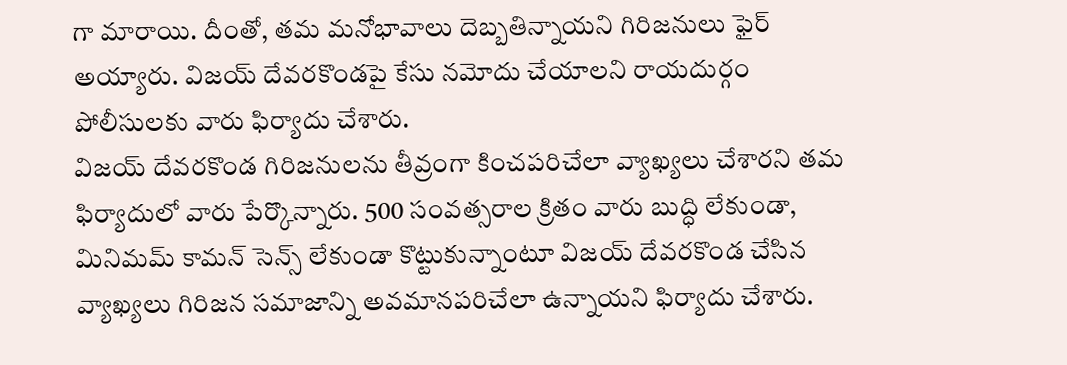గా మారాయి. దీంతో, తమ మనోభావాలు దెబ్బతిన్నాయని గిరిజనులు ఫైర్ అయ్యారు. విజయ్ దేవరకొండపై కేసు నమోదు చేయాలని రాయదుర్గం పోలీసులకు వారు ఫిర్యాదు చేశారు.
విజయ్ దేవరకొండ గిరిజనులను తీవ్రంగా కించపరిచేలా వ్యాఖ్యలు చేశారని తమ ఫిర్యాదులో వారు పేర్కొన్నారు. 500 సంవత్సరాల క్రితం వారు బుద్ధి లేకుండా, మినిమమ్ కామన్ సెన్స్ లేకుండా కొట్టుకున్నాంటూ విజయ్ దేవరకొండ చేసిన వ్యాఖ్యలు గిరిజన సమాజాన్ని అవమానపరిచేలా ఉన్నాయని ఫిర్యాదు చేశారు.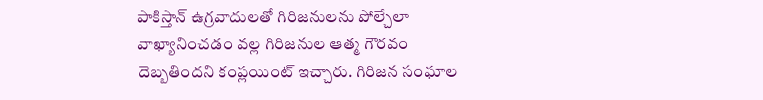పాకిస్తాన్ ఉగ్రవాదులతో గిరిజనులను పోల్చేలా వాఖ్యానించడం వల్ల గిరిజనుల ఆత్మ గౌరవం దెబ్బతిందని కంప్లయింట్ ఇచ్చారు. గిరిజన సంఘాల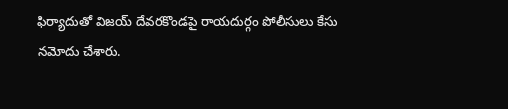ఫిర్యాదుతో విజయ్ దేవరకొండపై రాయదుర్గం పోలీసులు కేసు నమోదు చేశారు.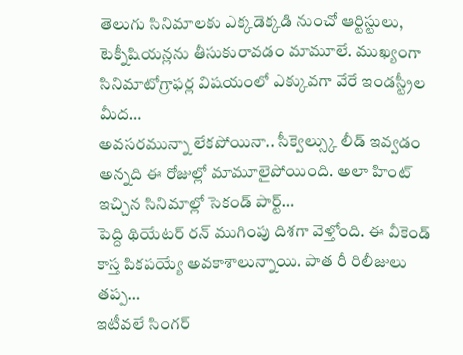తెలుగు సినిమాలకు ఎక్కడెక్కడి నుంచో ఆర్టిస్టులు, టెక్నీషియన్లను తీసుకురావడం మామూలే. ముఖ్యంగా సినిమాటోగ్రాఫర్ల విషయంలో ఎక్కువగా వేరే ఇండస్ట్రీల మీద…
అవసరమున్నా లేకపోయినా.. సీక్వెల్స్కు లీడ్ ఇవ్వడం అన్నది ఈ రోజుల్లో మామూలైపోయింది. అలా హింట్ ఇచ్చిన సినిమాల్లో సెకండ్ పార్ట్…
పెద్ది థియేటర్ రన్ ముగింపు దిశగా వెళ్తోంది. ఈ వీకెండ్ కాస్త పికపయ్యే అవకాశాలున్నాయి. పాత రీ రిలీజులు తప్ప…
ఇటీవలే సింగర్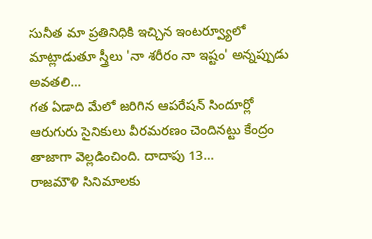సునీత మా ప్రతినిధికి ఇచ్చిన ఇంటర్వ్యూలో మాట్లాడుతూ స్త్రీలు 'నా శరీరం నా ఇష్టం' అన్నప్పుడు అవతలి…
గత ఏడాది మేలో జరిగిన ఆపరేషన్ సిందూర్లో ఆరుగురు సైనికులు వీరమరణం చెందినట్టు కేంద్రం తాజాగా వెల్లడించింది. దాదాపు 13…
రాజమౌళి సినిమాలకు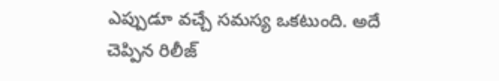ఎప్పుడూ వచ్చే సమస్య ఒకటుంది. అదే చెప్పిన రిలీజ్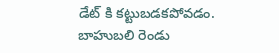డేట్ కి కట్టుబడకపోవడం. బాహుబలి రెండు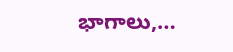భాగాలు,…